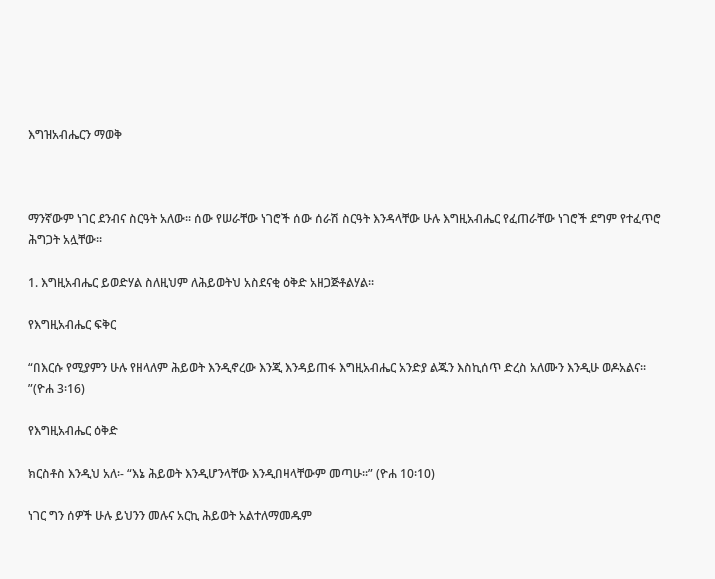እግዝአብሔርን ማወቅ



ማንኛውም ነገር ደንብና ስርዓት አለው፡፡ ሰው የሠራቸው ነገሮች ሰው ሰራሽ ስርዓት እንዳላቸው ሁሉ እግዚአብሔር የፈጠራቸው ነገሮች ደግም የተፈጥሮ ሕግጋት አሏቸው፡፡

1. እግዚአብሔር ይወድሃል ስለዚህም ለሕይወትህ አስደናቂ ዕቅድ አዘጋጅቶልሃል፡፡

የእግዚአብሔር ፍቅር

“በእርሱ የሚያምን ሁሉ የዘላለም ሕይወት እንዲኖረው እንጂ እንዳይጠፋ እግዚአብሔር አንድያ ልጁን እስኪሰጥ ድረስ አለሙን እንዲሁ ወዶአልና፡፡”(ዮሐ 3፡16)

የእግዚአብሔር ዕቅድ

ክርስቶስ እንዲህ አለ፡- “እኔ ሕይወት እንዲሆንላቸው እንዲበዛላቸውም መጣሁ፡፡” (ዮሐ 10፡10)

ነገር ግን ሰዎች ሁሉ ይህንን መሉና አርኪ ሕይወት አልተለማመዱም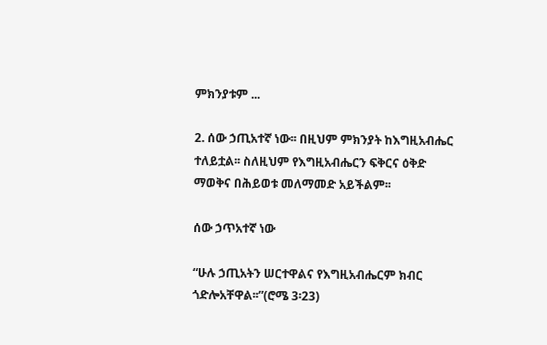ምክንያቱም ...

2. ሰው ኃጢአተኛ ነው፡፡ በዚህም ምክንያት ከእግዚአብሔር ተለይቷል፡፡ ስለዚህም የእግዚአብሔርን ፍቅርና ዕቅድ ማወቅና በሕይወቱ መለማመድ አይችልም፡፡

ሰው ኃጥአተኛ ነው

“ሁሉ ኃጢአትን ሠርተዋልና የእግዚአብሔርም ክብር ጎድሎአቸዋል፡፡”(ሮሜ 3፡23)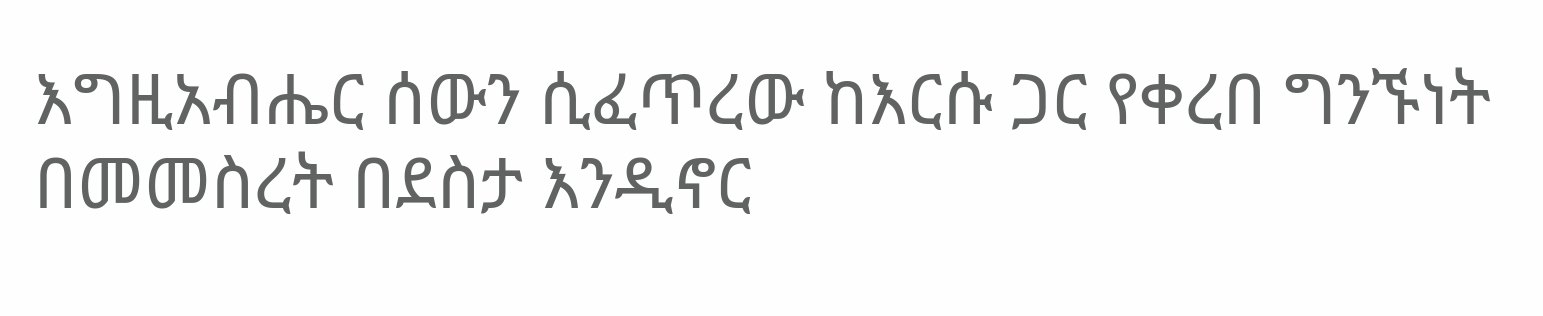እግዚአብሔር ሰውን ሲፈጥረው ከእርሱ ጋር የቀረበ ግንኙነት በመመስረት በደስታ እንዲኖር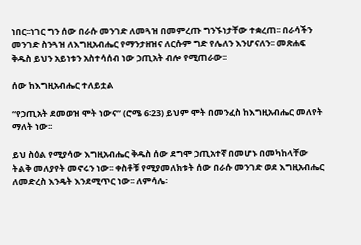ነበር፡፡ነገር ግን ሰው በራሱ መንገድ ለመጓዝ በመምረጡ ግንኙነታቸው ተቋረጠ፡፡ በራሳችን መንገድ ስንጓዝ ለእግዚአብሔር የማንታዘዝና ለርሱም ግድ የሌለን እንሆናለን፡፡ መጽሐፍ ቅዱስ ይህን አይነቱን አስተሳሰብ ነው ኃጢአት ብሎ የሚጠራው፡፡

ሰው ከእግዚአብሔር ተለይቷል

“የኃጢአት ደመወዝ ሞት ነውና” (ሮሜ 6፡23) ይህም ሞት በመንፈስ ከእግዚአብሔር መለየት ማለት ነው፡፡

ይህ ስዕል የሚያሳው እግዚአብሔር ቅዱስ ሰው ደግሞ ኃጢአተኛ በመሆኑ በመካከላቸው ትልቅ መለያየት መኖሩን ነው፡፡ ቀስቶቹ የሚያመለክቱት ሰው በራሱ መንገድ ወደ እግዚአብሔር ለመድረስ እንዴት እንደሚጥር ነው፡፡ ለምሳሌ፡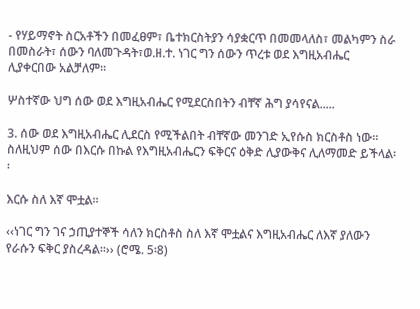- የሃይማኖት ስርአቶችን በመፈፀም፣ ቤተክርስትያን ሳያቋርጥ በመመላለስ፣ መልካምን ስራ በመስራት፣ ሰውን ባለመጉዳት፣ወ.ዘ.ተ. ነገር ግን ሰውን ጥረቱ ወደ እግዚአብሔር ሊያቀርበው አልቻለም፡፡

ሦስተኛው ህግ ሰው ወደ እግዚአብሔር የሚደርስበትን ብቸኛ ሕግ ያሳየናል.....

3. ሰው ወደ እግዚአብሔር ሊደርስ የሚችልበት ብቸኛው መንገድ ኢየሱስ ክርስቶስ ነው፡፡ ስለዚህም ሰው በእርሱ በኩል የእግዚአብሔርን ፍቅርና ዕቅድ ሊያውቅና ሊለማመድ ይችላል፡፡

እርሱ ስለ እኛ ሞቷል፡፡

‹‹ነገር ግን ገና ኃጢያተኞች ሳለን ክርስቶስ ስለ እኛ ሞቷልና እግዚአብሔር ለእኛ ያለውን የራሱን ፍቅር ያስረዳል፡፡›› (ሮሜ. 5፡8)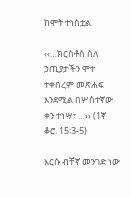ከሞት ተነስቷል

‹‹…ክርስቶስ ስለ ኃጢያታችን ሞተ ተቀበረም መጽሐፍ እንደሚል በሦስተኛው ቀን ተነሣ፣ …›› (1ኛ ቆሮ. 15፡3-5)

እርሱ ብቸኛ መንገድ ነው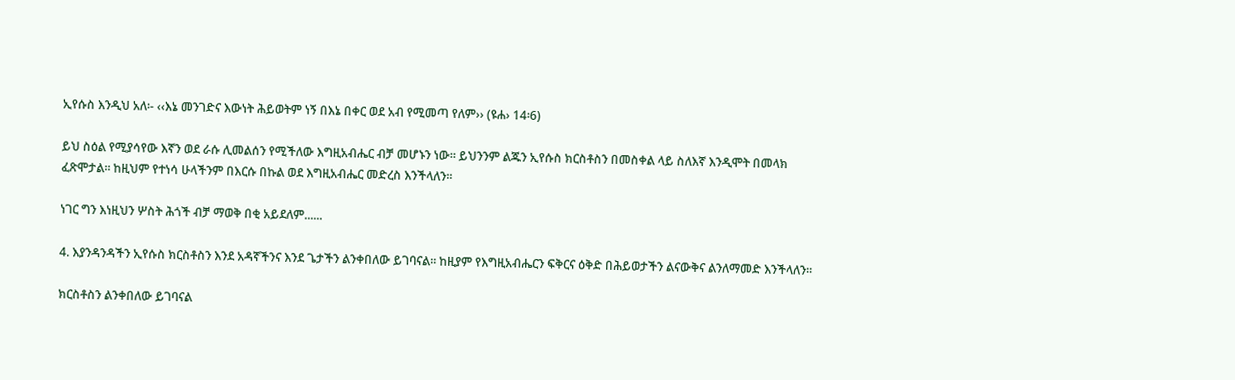ኢየሱስ እንዲህ አለ፡- ‹‹እኔ መንገድና እውነት ሕይወትም ነኝ በእኔ በቀር ወደ አብ የሚመጣ የለም›› (ዩሐ› 14፡6)

ይህ ስዕል የሚያሳየው እኛን ወደ ራሱ ሊመልሰን የሚችለው እግዚአብሔር ብቻ መሆኑን ነው፡፡ ይህንንም ልጁን ኢየሱስ ክርስቶስን በመስቀል ላይ ስለእኛ እንዲሞት በመላክ ፈጽሞታል፡፡ ከዚህም የተነሳ ሁላችንም በእርሱ በኩል ወደ እግዚአብሔር መድረስ እንችላለን፡፡

ነገር ግን እነዚህን ሦስት ሕጎች ብቻ ማወቅ በቂ አይደለም......

4. እያንዳንዳችን ኢየሱስ ክርስቶስን እንደ አዳኛችንና እንደ ጌታችን ልንቀበለው ይገባናል፡፡ ከዚያም የእግዚአብሔርን ፍቅርና ዕቅድ በሕይወታችን ልናውቅና ልንለማመድ እንችላለን፡፡

ክርስቶስን ልንቀበለው ይገባናል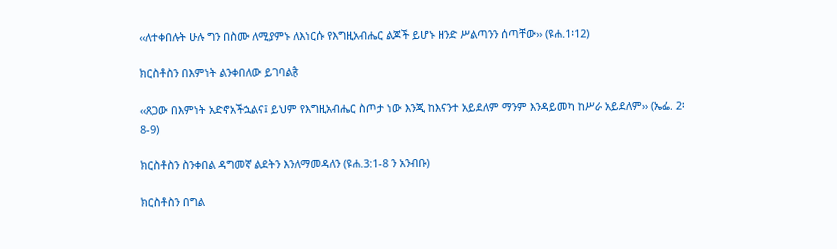‹‹ለተቀበሉት ሁሉ ግን በስሙ ለሚያምኑ ለእነርሱ የእግዚአብሔር ልጆች ይሆኑ ዘንድ ሥልጣንን ሰጣቸው›› (ዩሐ.1፡12)

ክርስቶስን በእምነት ልንቀበለው ይገባልहै

‹‹ጸጋው በእምነት አድኖአችኋልና፤ ይህም የእግዚአብሔር ስጦታ ነው እንጂ ከእናንተ አይደለም ማንም እንዳይመካ ከሥራ አይደለም›› (ኤፌ. 2፡8-9)

ክርስቶስን ስንቀበል ዳግመኛ ልደትን እንለማመዳለን (ዩሐ.3:1-8 ን አንብቡ)

ክርስቶስን በግል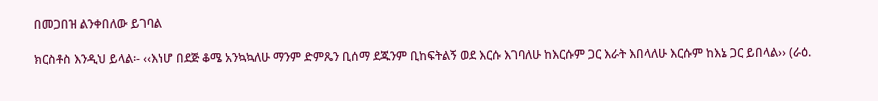በመጋበዝ ልንቀበለው ይገባል

ክርስቶስ እንዲህ ይላል፡- ‹‹እነሆ በደጅ ቆሜ አንኳኳለሁ ማንም ድምጼን ቢሰማ ደጁንም ቢከፍትልኝ ወደ እርሱ እገባለሁ ከእርሱም ጋር እራት እበላለሁ እርሱም ከእኔ ጋር ይበላል›› (ራዕ.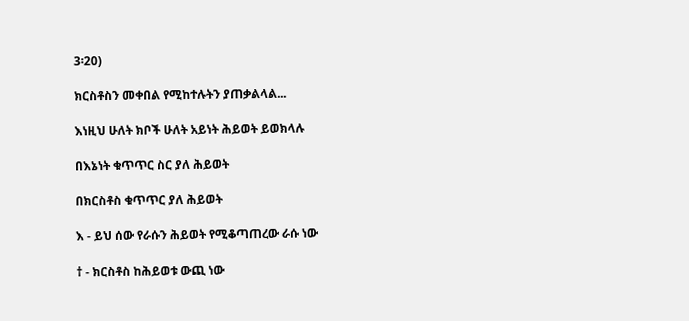3፡20)

ክርስቶስን መቀበል የሚከተሉትን ያጠቃልላል...

እነዚህ ሁለት ክቦች ሁለት አይነት ሕይወት ይወክላሉ

በእኔነት ቁጥጥር ስር ያለ ሕይወት

በክርስቶስ ቁጥጥር ያለ ሕይወት

እ - ይህ ሰው የራሱን ሕይወት የሚቆጣጠረው ራሱ ነው

† - ክርስቶስ ከሕይወቱ ውጪ ነው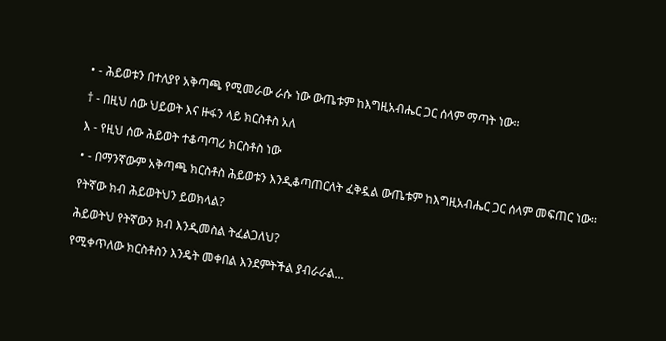• - ሕይወቱን በተለያየ አቅጣጫ የሚመራው ራሱ ነው ውጤቱም ከእግዚአብሔር ጋር ሰላም ማጣት ነው፡፡

† - በዚህ ሰው ህይወት እና ዙፋን ላይ ክርስቶስ አለ

እ - የዚህ ሰው ሕይወት ተቆጣጣሪ ክርስቶስ ነው

• - በማንኛውም አቅጣጫ ክርስቶስ ሕይወቱን እንዲቆጣጠርለት ፈቅዷል ውጤቱም ከእግዚአብሔር ጋር ሰላም መፍጠር ነው፡፡

የትኛው ክብ ሕይወትህን ይወክላል?

ሕይወትህ የትኛውን ክብ እንዲመስል ትፈልጋለህ?

የሚቀጥለው ክርስቶስን እንዴት መቀበል እንደምትችል ያብራራል...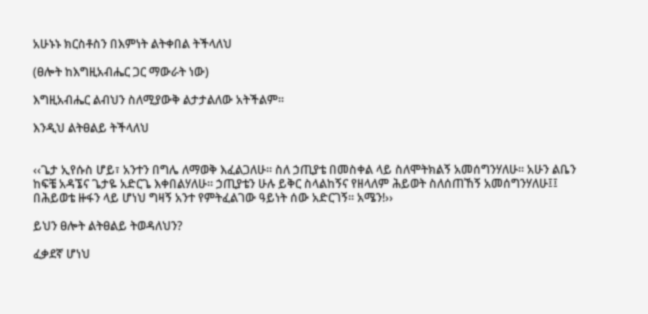አሁኑኑ ክርስቶስን በእምነት ልትቀበል ትችላለህ

(ፀሎት ከእግዚአብሔር ጋር ማውራት ነው)

እግዚአብሔር ልብህን ስለሚያውቅ ልታታልለው አትችልም፡፡

እንዲህ ልትፀልይ ትችላለህ


‹‹ጌታ ኢየሱስ ሆይ፣ አንተን በግሌ ለማወቅ እፈልጋለሁ፡፡ ስለ ኃጢያቴ በመስቀል ላይ ስለሞትክልኝ አመሰግንሃለሁ፡፡ አሁን ልቤን ከፍቼ አዳኜና ጌታዬ አድርጌ እቀበልሃለሁ፡፡ ኃጢያቴን ሁሉ ይቅር ስላልከኝና የዘላለም ሕይወት ስለሰጠኸኝ አመሰግንሃለሁ፤፤ በሕይወቴ ዙፋን ላይ ሆነህ ግዛኝ አንተ የምትፈልገው ዓይነት ሰው አድርገኝ፡፡ አሜን!››

ይህን ፀሎት ልትፀልይ ትወዳለህን?

ፈቃደኛ ሆነህ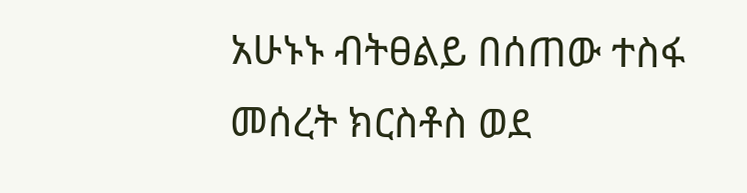አሁኑኑ ብትፀልይ በሰጠው ተስፋ መሰረት ክርስቶስ ወደ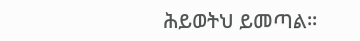ሕይወትህ ይመጣል፡፡